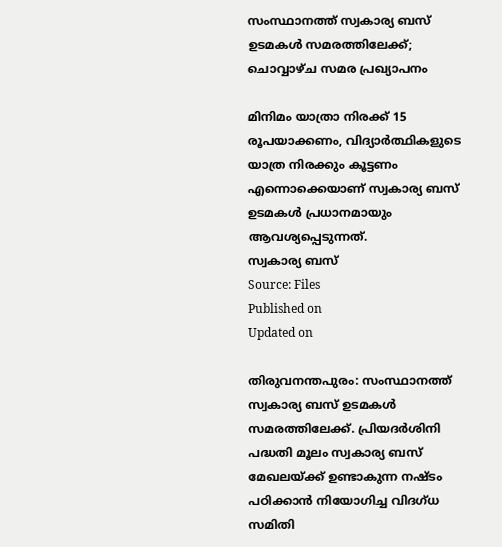സംസ്ഥാനത്ത് സ്വകാര്യ ബസ് ഉടമകൾ സമരത്തിലേക്ക്; ചൊവ്വാഴ്ച സമര പ്രഖ്യാപനം

മിനിമം യാത്രാ നിരക്ക് 15 രൂപയാക്കണം, വിദ്യാർത്ഥികളുടെ യാത്ര നിരക്കും കൂട്ടണം എന്നൊക്കെയാണ് സ്വകാര്യ ബസ് ഉടമകള്‍ പ്രധാനമായും ആവശ്യപ്പെടുന്നത്.
സ്വകാര്യ ബസ്
Source: Files
Published on
Updated on

തിരുവനന്തപുരം: സംസ്ഥാനത്ത് സ്വകാര്യ ബസ് ഉടമകൾ സമരത്തിലേക്ക്. പ്രിയദര്‍ശിനി പദ്ധതി മൂലം സ്വകാര്യ ബസ് മേഖലയ്ക്ക് ഉണ്ടാകുന്ന നഷ്ടം പഠിക്കാൻ നിയോഗിച്ച വിദഗ്ധ സമിതി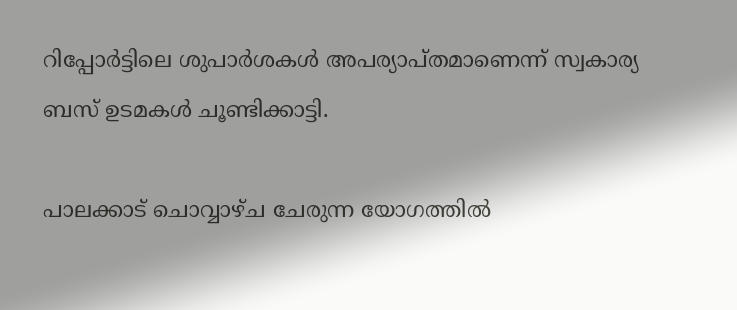റിപ്പോർട്ടിലെ ശുപാർശകൾ അപര്യാപ്തമാണെന്ന് സ്വകാര്യ ബസ് ഉടമകൾ ചൂണ്ടിക്കാട്ടി.

പാലക്കാട് ചൊവ്വാഴ്ച ചേരുന്ന യോഗത്തിൽ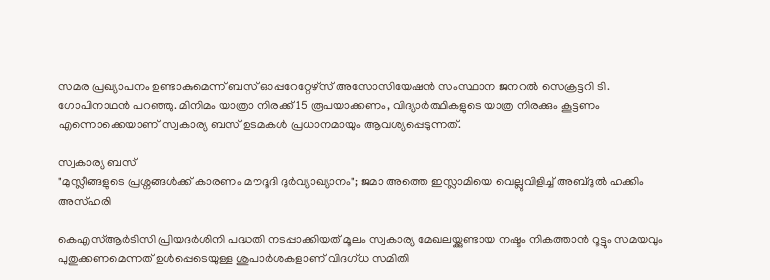സമര പ്രഖ്യാപനം ഉണ്ടാകുമെന്ന് ബസ് ഓപ്പറേറ്റേഴ്‌സ് അസോസിയേഷന്‍ സംസ്ഥാന ജനറൽ സെക്രട്ടറി ടി. ഗോപിനാഥൻ പറഞ്ഞു. മിനിമം യാത്രാ നിരക്ക് 15 രൂപയാക്കണം, വിദ്യാർത്ഥികളുടെ യാത്ര നിരക്കും കൂട്ടണം എന്നൊക്കെയാണ് സ്വകാര്യ ബസ് ഉടമകള്‍ പ്രധാനമായും ആവശ്യപ്പെടുന്നത്.

സ്വകാര്യ ബസ്
"മുസ്ലീങ്ങളുടെ പ്രശ്നങ്ങൾക്ക് കാരണം മൗദൂദി ദുർവ്യാഖ്യാനം"; ജമാ അത്തെ ഇസ്ലാമിയെ വെല്ലുവിളിച്ച് അബ്ദുൽ ഹക്കിം അസ്ഹരി

കെഎസ്ആര്‍ടിസി പ്രിയദർശിനി പദ്ധതി നടപ്പാക്കിയത് മൂലം സ്വകാര്യ മേഖലയ്ക്കുണ്ടായ നഷ്ടം നികത്താൻ റൂട്ടും സമയവും പുതുക്കണമെന്നത് ഉള്‍പ്പെടെയുള്ള ശുപാര്‍ശകളാണ് വിദഗ്ധ സമിതി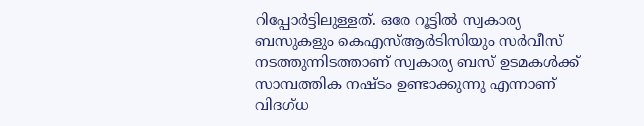റിപ്പോര്‍ട്ടിലുള്ളത്. ഒരേ റൂട്ടിൽ സ്വകാര്യ ബസുകളും കെഎസ്ആര്‍ടിസിയും സര്‍വീസ് നടത്തുന്നിടത്താണ് സ്വകാര്യ ബസ് ഉടമകള്‍ക്ക് സാമ്പത്തിക നഷ്ടം ഉണ്ടാക്കുന്നു എന്നാണ് വിദഗ്ധ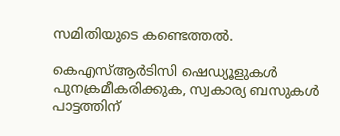സമിതിയുടെ കണ്ടെത്തല്‍.

കെഎസ്ആര്‍ടിസി ഷെഡ്യൂളുകള്‍ പുനക്രമീകരിക്കുക, സ്വകാര്യ ബസുകള്‍ പാട്ടത്തിന്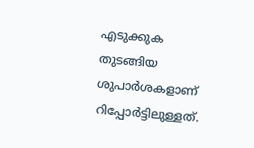എടുക്കുക തുടങ്ങിയ ശുപാര്‍ശകളാണ് റിപ്പോര്‍ട്ടിലുള്ളത്.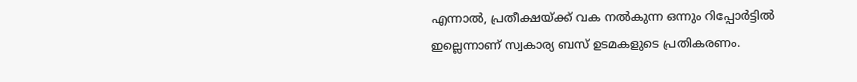എന്നാല്‍, പ്രതീക്ഷയ്ക്ക് വക നൽകുന്ന ഒന്നും റിപ്പോര്‍ട്ടിൽ ഇല്ലെന്നാണ് സ്വകാര്യ ബസ് ഉടമകളുടെ പ്രതികരണം.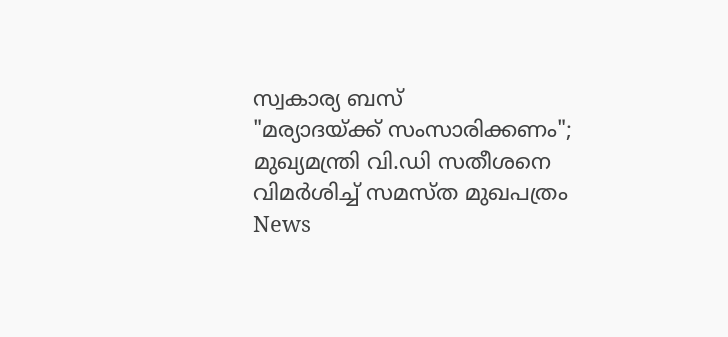സ്വകാര്യ ബസ്
"മര്യാദയ്ക്ക് സംസാരിക്കണം"; മുഖ്യമന്ത്രി വി.ഡി സതീശനെ വിമർശിച്ച് സമസ്ത മുഖപത്രം
News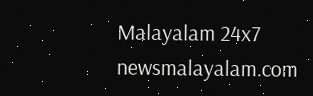Malayalam 24x7
newsmalayalam.com